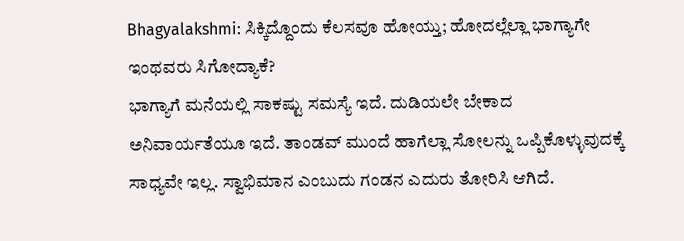Bhagyalakshmi: ಸಿಕ್ಕಿದ್ದೊಂದು ಕೆಲಸವೂ ಹೋಯ್ತು; ಹೋದಲ್ಲೆಲ್ಲಾ ಭಾಗ್ಯಾಗೇ ಇಂಥವರು ಸಿಗೋದ್ಯಾಕೆ?
ಭಾಗ್ಯಾಗೆ ಮನೆಯಲ್ಲಿ ಸಾಕಷ್ಟು ಸಮಸ್ಯೆ ಇದೆ. ದುಡಿಯಲೇ ಬೇಕಾದ ಅನಿವಾರ್ಯತೆಯೂ ಇದೆ. ತಾಂಡವ್ ಮುಂದೆ ಹಾಗೆಲ್ಲಾ ಸೋಲನ್ನು ಒಪ್ಪಿಕೊಳ್ಳುವುದಕ್ಕೆ ಸಾಧ್ಯವೇ ಇಲ್ಲ. ಸ್ವಾಭಿಮಾನ ಎಂಬುದು ಗಂಡನ ಎದುರು ತೋರಿಸಿ ಆಗಿದೆ.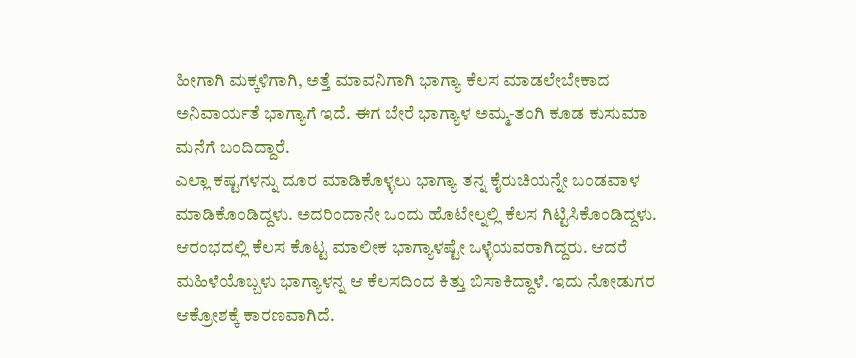ಹೀಗಾಗಿ ಮಕ್ಕಳಿಗಾಗಿ, ಅತ್ತೆ ಮಾವನಿಗಾಗಿ ಭಾಗ್ಯಾ ಕೆಲಸ ಮಾಡಲೇಬೇಕಾದ ಅನಿವಾರ್ಯತೆ ಭಾಗ್ಯಾಗೆ ಇದೆ. ಈಗ ಬೇರೆ ಭಾಗ್ಯಾಳ ಅಮ್ಮ-ತಂಗಿ ಕೂಡ ಕುಸುಮಾ ಮನೆಗೆ ಬಂದಿದ್ದಾರೆ.
ಎಲ್ಲಾ ಕಷ್ಟಗಳನ್ನು ದೂರ ಮಾಡಿಕೊಳ್ಳಲು ಭಾಗ್ಯಾ ತನ್ನ ಕೈರುಚಿಯನ್ನೇ ಬಂಡವಾಳ ಮಾಡಿಕೊಂಡಿದ್ದಳು. ಅದರಿಂದಾನೇ ಒಂದು ಹೊಟೇಲ್ನಲ್ಲಿ ಕೆಲಸ ಗಿಟ್ಟಿಸಿಕೊಂಡಿದ್ದಳು. ಆರಂಭದಲ್ಲಿ ಕೆಲಸ ಕೊಟ್ಟ ಮಾಲೀಕ ಭಾಗ್ಯಾಳಷ್ಟೇ ಒಳ್ಳೆಯವರಾಗಿದ್ದರು. ಆದರೆ ಮಹಿಳೆಯೊಬ್ಬಳು ಭಾಗ್ಯಾಳನ್ನ ಆ ಕೆಲಸದಿಂದ ಕಿತ್ತು ಬಿಸಾಕಿದ್ದಾಳೆ. ಇದು ನೋಡುಗರ ಆಕ್ರೋಶಕ್ಕೆ ಕಾರಣವಾಗಿದೆ.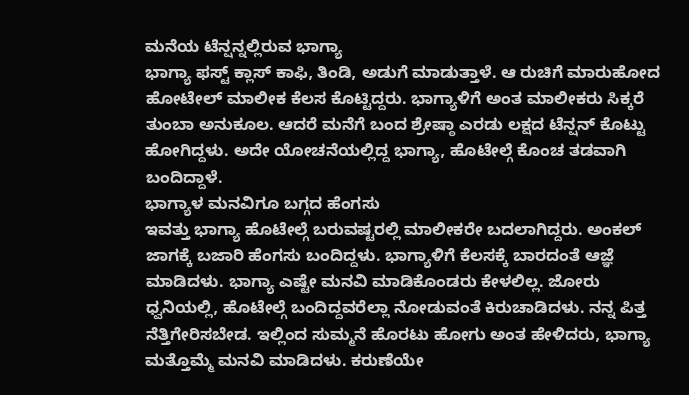ಮನೆಯ ಟೆನ್ಷನ್ನಲ್ಲಿರುವ ಭಾಗ್ಯಾ
ಭಾಗ್ಯಾ ಫಸ್ಟ್ ಕ್ಲಾಸ್ ಕಾಫಿ, ತಿಂಡಿ, ಅಡುಗೆ ಮಾಡುತ್ತಾಳೆ. ಆ ರುಚಿಗೆ ಮಾರುಹೋದ ಹೋಟೇಲ್ ಮಾಲೀಕ ಕೆಲಸ ಕೊಟ್ಟಿದ್ದರು. ಭಾಗ್ಯಾಳಿಗೆ ಅಂತ ಮಾಲೀಕರು ಸಿಕ್ಕರೆ ತುಂಬಾ ಅನುಕೂಲ. ಆದರೆ ಮನೆಗೆ ಬಂದ ಶ್ರೇಷ್ಠಾ ಎರಡು ಲಕ್ಷದ ಟೆನ್ಷನ್ ಕೊಟ್ಟು ಹೋಗಿದ್ದಳು. ಅದೇ ಯೋಚನೆಯಲ್ಲಿದ್ದ ಭಾಗ್ಯಾ, ಹೊಟೇಲ್ಗೆ ಕೊಂಚ ತಡವಾಗಿ ಬಂದಿದ್ದಾಳೆ.
ಭಾಗ್ಯಾಳ ಮನವಿಗೂ ಬಗ್ಗದ ಹೆಂಗಸು
ಇವತ್ತು ಭಾಗ್ಯಾ ಹೊಟೇಲ್ಗೆ ಬರುವಷ್ಟರಲ್ಲಿ ಮಾಲೀಕರೇ ಬದಲಾಗಿದ್ದರು. ಅಂಕಲ್ ಜಾಗಕ್ಕೆ ಬಜಾರಿ ಹೆಂಗಸು ಬಂದಿದ್ದಳು. ಭಾಗ್ಯಾಳಿಗೆ ಕೆಲಸಕ್ಕೆ ಬಾರದಂತೆ ಆಜ್ಞೆ ಮಾಡಿದಳು. ಭಾಗ್ಯಾ ಎಷ್ಟೇ ಮನವಿ ಮಾಡಿಕೊಂಡರು ಕೇಳಲಿಲ್ಲ. ಜೋರು ಧ್ವನಿಯಲ್ಲಿ, ಹೊಟೇಲ್ಗೆ ಬಂದಿದ್ದವರೆಲ್ಲಾ ನೋಡುವಂತೆ ಕಿರುಚಾಡಿದಳು. ನನ್ನ ಪಿತ್ತ ನೆತ್ತಿಗೇರಿಸಬೇಡ. ಇಲ್ಲಿಂದ ಸುಮ್ಮನೆ ಹೊರಟು ಹೋಗು ಅಂತ ಹೇಳಿದರು, ಭಾಗ್ಯಾ ಮತ್ತೊಮ್ಮೆ ಮನವಿ ಮಾಡಿದಳು. ಕರುಣೆಯೇ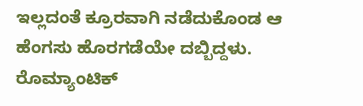ಇಲ್ಲದಂತೆ ಕ್ರೂರವಾಗಿ ನಡೆದುಕೊಂಡ ಆ ಹೆಂಗಸು ಹೊರಗಡೆಯೇ ದಬ್ಬಿದ್ದಳು.
ರೊಮ್ಯಾಂಟಿಕ್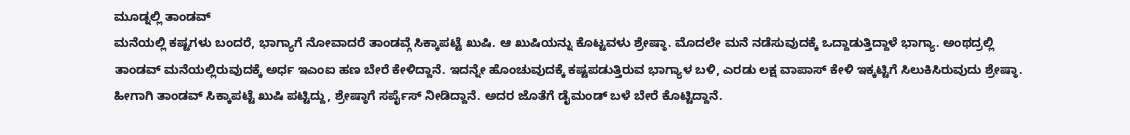ಮೂಡ್ನಲ್ಲಿ ತಾಂಡವ್
ಮನೆಯಲ್ಲಿ ಕಷ್ಟಗಳು ಬಂದರೆ, ಭಾಗ್ಯಾಗೆ ನೋವಾದರೆ ತಾಂಡವ್ಗೆ ಸಿಕ್ಕಾಪಟ್ಟೆ ಖುಷಿ. ಆ ಖುಷಿಯನ್ನು ಕೊಟ್ಟವಳು ಶ್ರೇಷ್ಠಾ. ಮೊದಲೇ ಮನೆ ನಡೆಸುವುದಕ್ಕೆ ಒದ್ದಾಡುತ್ತಿದ್ದಾಳೆ ಭಾಗ್ಯಾ. ಅಂಥದ್ರಲ್ಲಿ ತಾಂಡವ್ ಮನೆಯಲ್ಲಿರುವುದಕ್ಕೆ ಅರ್ಧ ಇಎಂಐ ಹಣ ಬೇರೆ ಕೇಳಿದ್ದಾನೆ. ಇದನ್ನೇ ಹೊಂಚುವುದಕ್ಕೆ ಕಷ್ಟಪಡುತ್ತಿರುವ ಭಾಗ್ಯಾಳ ಬಳಿ, ಎರಡು ಲಕ್ಷ ವಾಪಾಸ್ ಕೇಳಿ ಇಕ್ಕಟ್ಟಿಗೆ ಸಿಲುಕಿಸಿರುವುದು ಶ್ರೇಷ್ಠಾ. ಹೀಗಾಗಿ ತಾಂಡವ್ ಸಿಕ್ಕಾಪಟ್ಟೆ ಖುಷಿ ಪಟ್ಟಿದ್ದು, ಶ್ರೇಷ್ಠಾಗೆ ಸರ್ಪೈಸ್ ನೀಡಿದ್ದಾನೆ. ಅದರ ಜೊತೆಗೆ ಡೈಮಂಡ್ ಬಳೆ ಬೇರೆ ಕೊಟ್ಟಿದ್ದಾನೆ.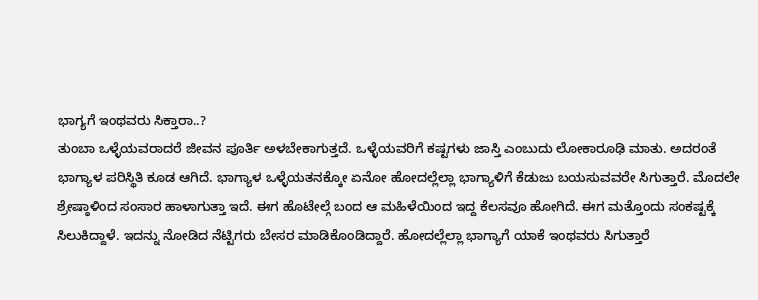ಭಾಗ್ಯಗೆ ಇಂಥವರು ಸಿಕ್ತಾರಾ..?
ತುಂಬಾ ಒಳ್ಳೆಯವರಾದರೆ ಜೀವನ ಪೂರ್ತಿ ಅಳಬೇಕಾಗುತ್ತದೆ. ಒಳ್ಳೆಯವರಿಗೆ ಕಷ್ಟಗಳು ಜಾಸ್ತಿ ಎಂಬುದು ಲೋಕಾರೂಢಿ ಮಾತು. ಅದರಂತೆ ಭಾಗ್ಯಾಳ ಪರಿಸ್ಥಿತಿ ಕೂಡ ಆಗಿದೆ. ಭಾಗ್ಯಾಳ ಒಳ್ಳೆಯತನಕ್ಕೋ ಏನೋ ಹೋದಲ್ಲೆಲ್ಲಾ ಭಾಗ್ಯಾಳಿಗೆ ಕೆಡುಜು ಬಯಸುವವರೇ ಸಿಗುತ್ತಾರೆ. ಮೊದಲೇ ಶ್ರೇಷ್ಠಾಳಿಂದ ಸಂಸಾರ ಹಾಳಾಗುತ್ತಾ ಇದೆ. ಈಗ ಹೊಟೇಲ್ಗೆ ಬಂದ ಆ ಮಹಿಳೆಯಿಂದ ಇದ್ದ ಕೆಲಸವೂ ಹೋಗಿದೆ. ಈಗ ಮತ್ತೊಂದು ಸಂಕಷ್ಟಕ್ಕೆ ಸಿಲುಕಿದ್ದಾಳೆ. ಇದನ್ನು ನೋಡಿದ ನೆಟ್ಟಿಗರು ಬೇಸರ ಮಾಡಿಕೊಂಡಿದ್ದಾರೆ. ಹೋದಲ್ಲೆಲ್ಲಾ ಭಾಗ್ಯಾಗೆ ಯಾಕೆ ಇಂಥವರು ಸಿಗುತ್ತಾರೆ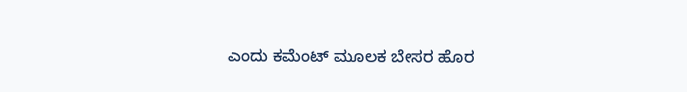ಎಂದು ಕಮೆಂಟ್ ಮೂಲಕ ಬೇಸರ ಹೊರ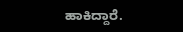ಹಾಕಿದ್ದಾರೆ.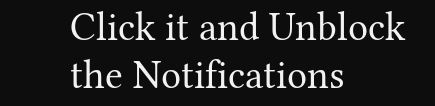Click it and Unblock the Notifications